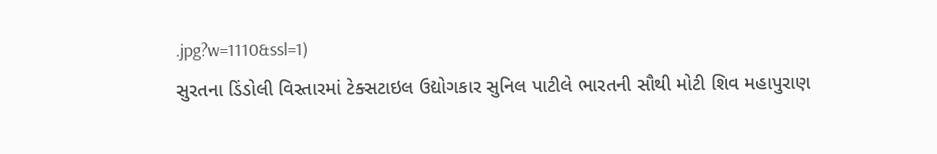.jpg?w=1110&ssl=1)
સુરતના ડિંડોલી વિસ્તારમાં ટેક્સટાઇલ ઉદ્યોગકાર સુનિલ પાટીલે ભારતની સૌથી મોટી શિવ મહાપુરાણ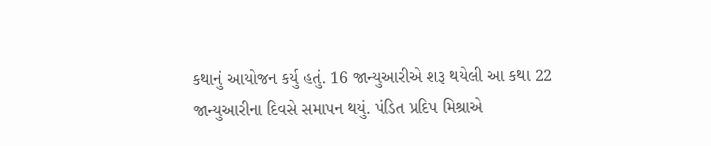કથાનું આયોજન કર્યુ હતું. 16 જાન્યુઆરીએ શરૂ થયેલી આ કથા 22 જાન્યુઆરીના દિવસે સમાપન થયું. પંડિત પ્રદિપ મિશ્રાએ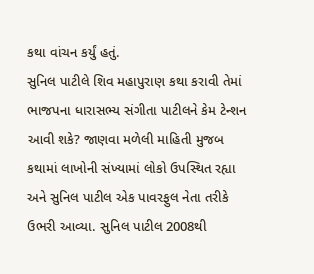કથા વાંચન કર્યું હતું.
સુનિલ પાટીલે શિવ મહાપુરાણ કથા કરાવી તેમાં ભાજપના ધારાસભ્ય સંગીતા પાટીલને કેમ ટેન્શન આવી શકે? જાણવા મળેલી માહિતી મુજબ કથામાં લાખોની સંખ્યામાં લોકો ઉપસ્થિત રહ્યા અને સુનિલ પાટીલ એક પાવરફુલ નેતા તરીકે ઉભરી આવ્યા. સુનિલ પાટીલ 2008થી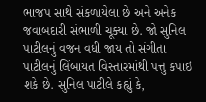ભાજપ સાથે સંકળાયેલા છે અને અનેક જવાબદારી સંભાળી ચૂક્યા છે. જો સુનિલ પાટીલનું વજન વધી જાય તો સંગીતા પાટીલનું લિંબાયત વિસ્તારમાંથી પત્તુ કપાઇ શકે છે. સુનિલ પાટીલે કહ્યું કે,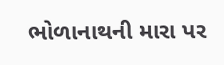ભોળાનાથની મારા પર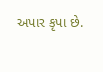અપાર કૃપા છે.